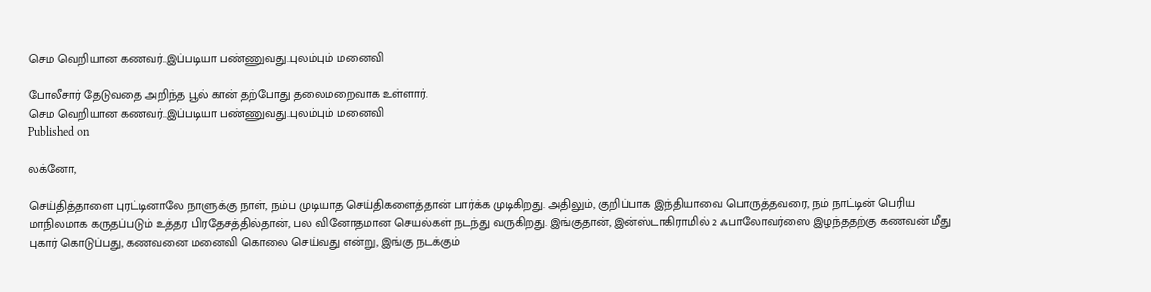செம வெறியான கணவர்..இப்படியா பண்ணுவது..புலம்பும் மனைவி

போலீசார் தேடுவதை அறிந்த பூல் கான் தற்போது தலைமறைவாக உள்ளார்.
செம வெறியான கணவர்..இப்படியா பண்ணுவது..புலம்பும் மனைவி
Published on

லக்னோ,

செய்தித்தாளை புரட்டினாலே நாளுக்கு நாள், நம்ப முடியாத செய்திகளைத்தான் பார்க்க முடிகிறது. அதிலும், குறிப்பாக இந்தியாவை பொருத்தவரை, நம் நாட்டின் பெரிய மாநிலமாக கருதப்படும் உத்தர பிரதேசத்தில்தான், பல வினோதமான செயல்கள் நடந்து வருகிறது. இங்குதான், இன்ஸ்டாகிராமில் 2 ஃபாலோவர்ஸை இழந்ததற்கு கணவன் மீது புகார் கொடுப்பது, கணவனை மனைவி கொலை செய்வது என்று, இங்கு நடக்கும்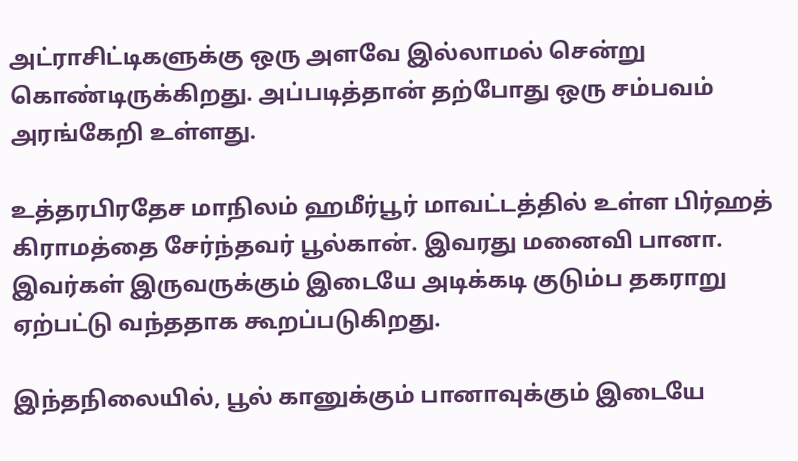அட்ராசிட்டிகளுக்கு ஒரு அளவே இல்லாமல் சென்று கொண்டிருக்கிறது. அப்படித்தான் தற்போது ஒரு சம்பவம் அரங்கேறி உள்ளது.

உத்தரபிரதேச மாநிலம் ஹமீர்பூர் மாவட்டத்தில் உள்ள பிர்ஹத் கிராமத்தை சேர்ந்தவர் பூல்கான். இவரது மனைவி பானா. இவர்கள் இருவருக்கும் இடையே அடிக்கடி குடும்ப தகராறு ஏற்பட்டு வந்ததாக கூறப்படுகிறது.

இந்தநிலையில், பூல் கானுக்கும் பானாவுக்கும் இடையே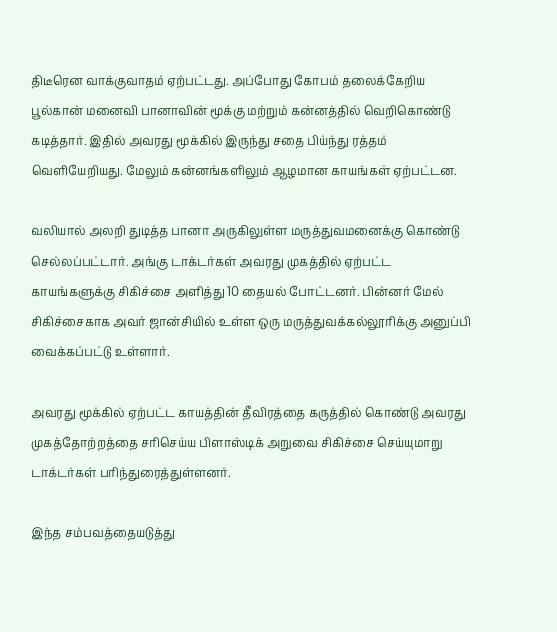திடீரென வாக்குவாதம் ஏற்பட்டது. அப்போது கோபம் தலைக்கேறிய பூல்கான் மனைவி பானாவின் மூக்கு மற்றும் கன்னத்தில் வெறிகொண்டு கடித்தார். இதில் அவரது மூக்கில் இருந்து சதை பிய்ந்து ரத்தம் வெளியேறியது. மேலும் கன்னங்களிலும் ஆழமான காயங்கள் ஏற்பட்டன.

வலியால் அலறி துடித்த பானா அருகிலுள்ள மருத்துவமனைக்கு கொண்டு செல்லப்பட்டார். அங்கு டாக்டர்கள் அவரது முகத்தில் ஏற்பட்ட காயங்களுக்கு சிகிச்சை அளித்து 10 தையல் போட்டனர். பின்னர் மேல் சிகிச்சைகாக அவர் ஜான்சியில் உள்ள ஒரு மருத்துவக்கல்லூரிக்கு அனுப்பி வைக்கப்பட்டு உள்ளார்.

அவரது மூக்கில் ஏற்பட்ட காயத்தின் தீவிரத்தை கருத்தில் கொண்டு அவரது முகத்தோற்றத்தை சரிசெய்ய பிளாஸ்டிக் அறுவை சிகிச்சை செய்யுமாறு டாக்டர்கள் பரிந்துரைத்துள்ளனர்.

இந்த சம்பவத்தையடுத்து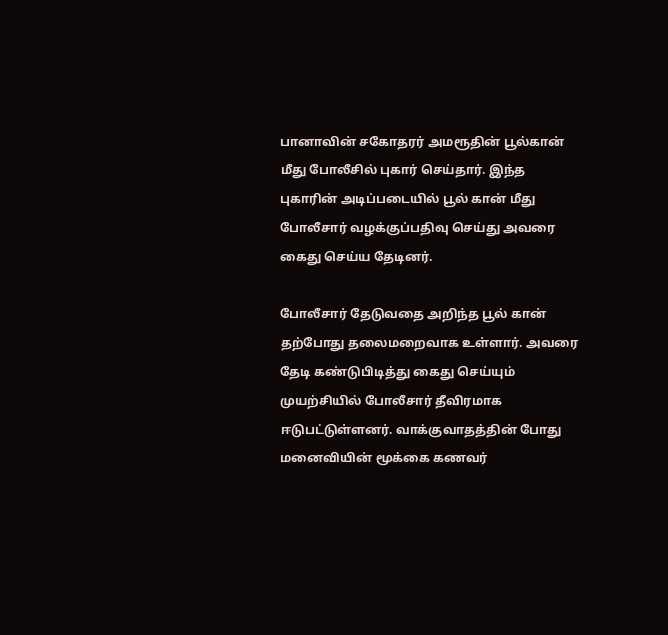பானாவின் சகோதரர் அமரூதின் பூல்கான் மீது போலீசில் புகார் செய்தார். இந்த புகாரின் அடிப்படையில் பூல் கான் மீது போலீசார் வழக்குப்பதிவு செய்து அவரை கைது செய்ய தேடினர்.

போலீசார் தேடுவதை அறிந்த பூல் கான் தற்போது தலைமறைவாக உள்ளார். அவரை தேடி கண்டுபிடித்து கைது செய்யும் முயற்சியில் போலீசார் தீவிரமாக ஈடுபட்டுள்ளனர். வாக்குவாதத்தின் போது மனைவியின் மூக்கை கணவர்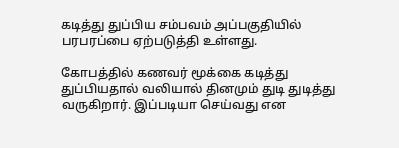கடித்து துப்பிய சம்பவம் அப்பகுதியில் பரபரப்பை ஏற்படுத்தி உள்ளது.

கோபத்தில் கணவர் மூக்கை கடித்து துப்பியதால் வலியால் தினமும் துடி துடித்து வருகிறார். இப்படியா செய்வது என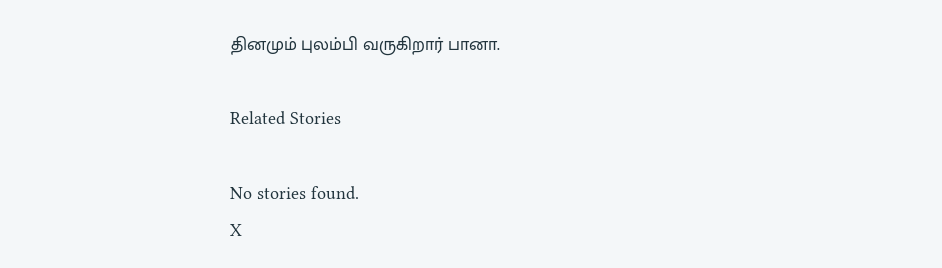தினமும் புலம்பி வருகிறார் பானா.

Related Stories

No stories found.
X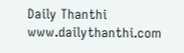Daily Thanthi
www.dailythanthi.com